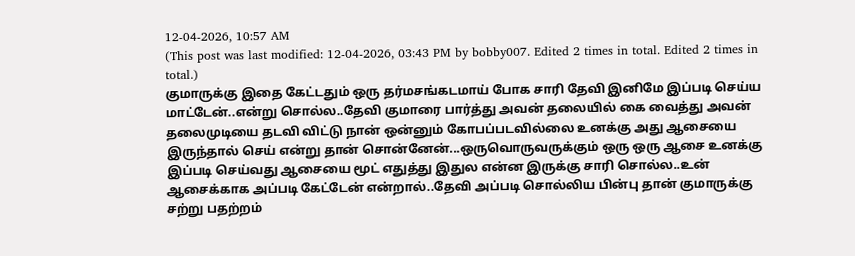12-04-2026, 10:57 AM
(This post was last modified: 12-04-2026, 03:43 PM by bobby007. Edited 2 times in total. Edited 2 times in total.)
குமாருக்கு இதை கேட்டதும் ஒரு தர்மசங்கடமாய் போக சாரி தேவி இனிமே இப்படி செய்ய மாட்டேன்..என்று சொல்ல..தேவி குமாரை பார்த்து அவன் தலையில் கை வைத்து அவன் தலைமுடியை தடவி விட்டு நான் ஒன்னும் கோபப்படவில்லை உனக்கு அது ஆசையை இருந்தால் செய் என்று தான் சொன்னேன்...ஒருவொருவருக்கும் ஒரு ஒரு ஆசை உனக்கு இப்படி செய்வது ஆசையை மூட் எதுத்து இதுல என்ன இருக்கு சாரி சொல்ல..உன் ஆசைக்காக அப்படி கேட்டேன் என்றால்..தேவி அப்படி சொல்லிய பின்பு தான் குமாருக்கு சற்று பதற்றம்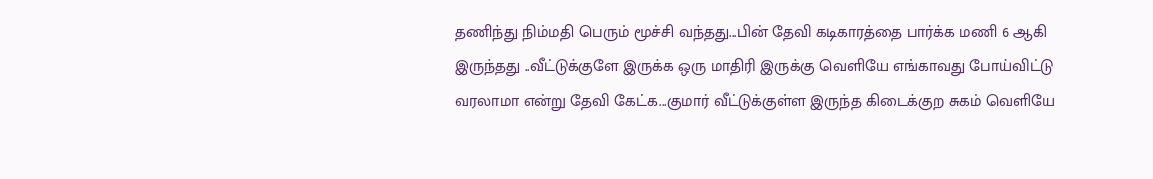தணிந்து நிம்மதி பெரும் மூச்சி வந்தது...பின் தேவி கடிகாரத்தை பார்க்க மணி 6 ஆகி இருந்தது ..வீட்டுக்குளே இருக்க ஒரு மாதிரி இருக்கு வெளியே எங்காவது போய்விட்டு வரலாமா என்று தேவி கேட்க...குமார் வீட்டுக்குள்ள இருந்த கிடைக்குற சுகம் வெளியே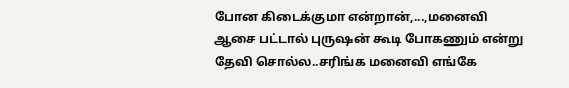போன கிடைக்குமா என்றான்,...,மனைவி ஆசை பட்டால் புருஷன் கூடி போகணும் என்று தேவி சொல்ல..சரிங்க மனைவி எங்கே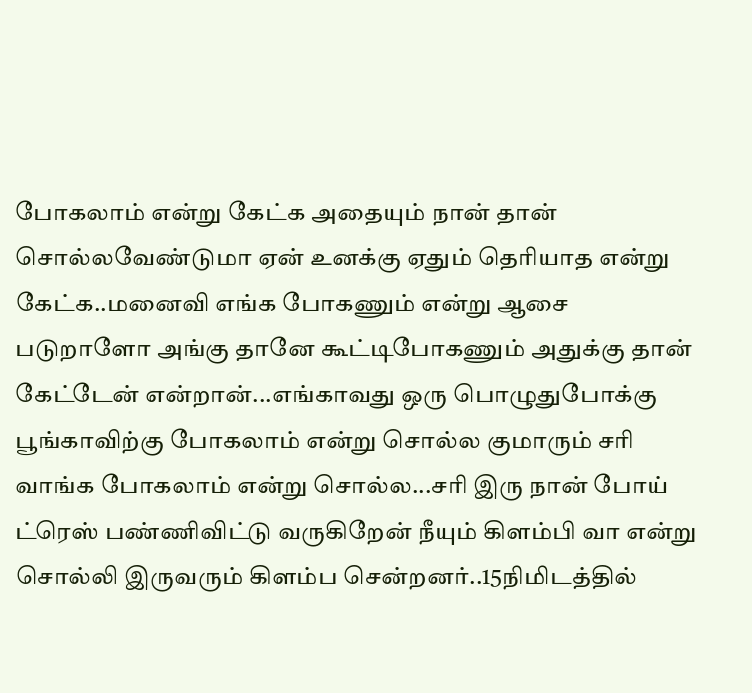போகலாம் என்று கேட்க அதையும் நான் தான் சொல்லவேண்டுமா ஏன் உனக்கு ஏதும் தெரியாத என்று கேட்க..மனைவி எங்க போகணும் என்று ஆசை படுறாளோ அங்கு தானே கூட்டிபோகணும் அதுக்கு தான் கேட்டேன் என்றான்...எங்காவது ஒரு பொழுதுபோக்கு பூங்காவிற்கு போகலாம் என்று சொல்ல குமாரும் சரி வாங்க போகலாம் என்று சொல்ல...சரி இரு நான் போய் ட்ரெஸ் பண்ணிவிட்டு வருகிறேன் நீயும் கிளம்பி வா என்று சொல்லி இருவரும் கிளம்ப சென்றனர்..15நிமிடத்தில்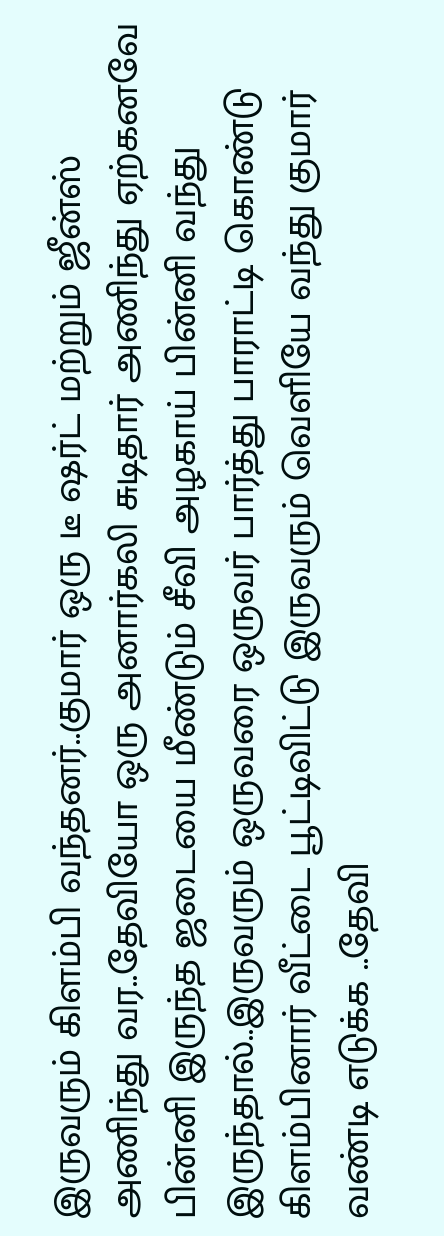இருவரும் கிளம்பி வந்தனர்..குமார் ஒரு டீ ஷர்ட் மற்றும் ஜீன்ஸ் அணிந்து வர..தேவியோ ஒரு அனார்கலி சுடிதார் அணிந்து ஏற்கனவே பின்னி இருந்த ஜடையை மீண்டும் சீவி அழகாய் பின்னி வந்து இருந்தால்..இருவரும் ஒருவரை ஒருவர் பார்த்து பாராட்டி கொண்டு கிளம்பினார் வீட்டை பூட்டிவிட்டு இருவரும் வெளியே வந்து குமார் வண்டி எடுக்க ..தேவி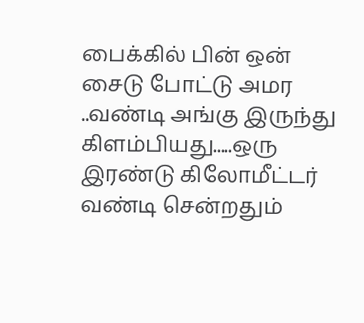பைக்கில் பின் ஒன் சைடு போட்டு அமர ..வண்டி அங்கு இருந்து கிளம்பியது.....ஒரு இரண்டு கிலோமீட்டர் வண்டி சென்றதும்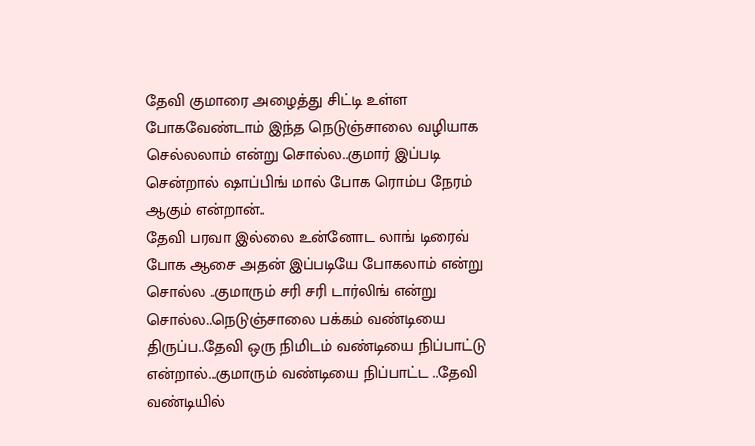தேவி குமாரை அழைத்து சிட்டி உள்ள போகவேண்டாம் இந்த நெடுஞ்சாலை வழியாக செல்லலாம் என்று சொல்ல..குமார் இப்படி சென்றால் ஷாப்பிங் மால் போக ரொம்ப நேரம் ஆகும் என்றான்..
தேவி பரவா இல்லை உன்னோட லாங் டிரைவ் போக ஆசை அதன் இப்படியே போகலாம் என்று சொல்ல ..குமாரும் சரி சரி டார்லிங் என்று சொல்ல..நெடுஞ்சாலை பக்கம் வண்டியை திருப்ப..தேவி ஒரு நிமிடம் வண்டியை நிப்பாட்டு என்றால்...குமாரும் வண்டியை நிப்பாட்ட ..தேவி வண்டியில்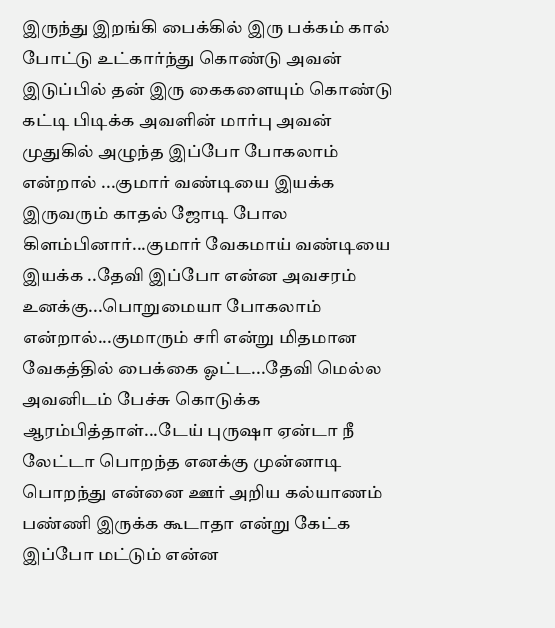இருந்து இறங்கி பைக்கில் இரு பக்கம் கால் போட்டு உட்கார்ந்து கொண்டு அவன் இடுப்பில் தன் இரு கைகளையும் கொண்டு கட்டி பிடிக்க அவளின் மார்பு அவன் முதுகில் அழுந்த இப்போ போகலாம் என்றால் ...குமார் வண்டியை இயக்க இருவரும் காதல் ஜோடி போல கிளம்பினார்...குமார் வேகமாய் வண்டியை இயக்க ..தேவி இப்போ என்ன அவசரம் உனக்கு...பொறுமையா போகலாம் என்றால்...குமாரும் சரி என்று மிதமான வேகத்தில் பைக்கை ஓட்ட...தேவி மெல்ல அவனிடம் பேச்சு கொடுக்க ஆரம்பித்தாள்...டேய் புருஷா ஏன்டா நீ லேட்டா பொறந்த எனக்கு முன்னாடி பொறந்து என்னை ஊர் அறிய கல்யாணம் பண்ணி இருக்க கூடாதா என்று கேட்க இப்போ மட்டும் என்ன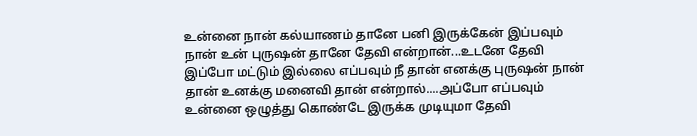உன்னை நான் கல்யாணம் தானே பனி இருக்கேன் இப்பவும் நான் உன் புருஷன் தானே தேவி என்றான்...உடனே தேவி இப்போ மட்டும் இல்லை எப்பவும் நீ தான் எனக்கு புருஷன் நான் தான் உனக்கு மனைவி தான் என்றால்....அப்போ எப்பவும் உன்னை ஒழுத்து கொண்டே இருக்க முடியுமா தேவி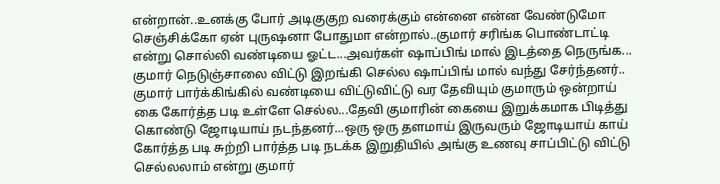என்றான்..உனக்கு போர் அடிகுகுற வரைக்கும் என்னை என்ன வேண்டுமோ செஞ்சிக்கோ ஏன் புருஷனா போதுமா என்றால்..குமார் சரிங்க பொண்டாட்டி என்று சொல்லி வண்டியை ஓட்ட...அவர்கள் ஷாப்பிங் மால் இடத்தை நெருங்க... குமார் நெடுஞ்சாலை விட்டு இறங்கி செல்ல ஷாப்பிங் மால் வந்து சேர்ந்தனர்..
குமார் பார்க்கிங்கில் வண்டியை விட்டுவிட்டு வர தேவியும் குமாரும் ஒன்றாய் கை கோர்த்த படி உள்ளே செல்ல...தேவி குமாரின் கையை இறுக்கமாக பிடித்து கொண்டு ஜோடியாய் நடந்தனர்...ஒரு ஒரு தளமாய் இருவரும் ஜோடியாய் காய் கோர்த்த படி சுற்றி பார்த்த படி நடக்க இறுதியில் அங்கு உணவு சாப்பிட்டு விட்டு செல்லலாம் என்று குமார்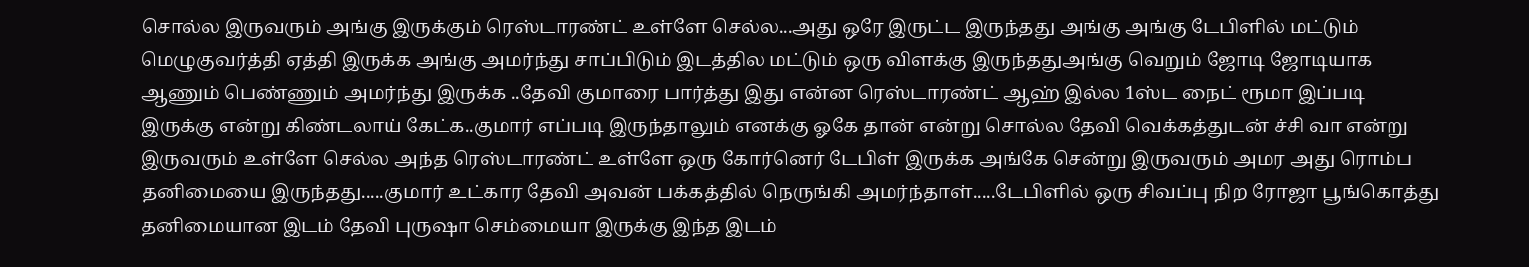சொல்ல இருவரும் அங்கு இருக்கும் ரெஸ்டாரண்ட் உள்ளே செல்ல...அது ஒரே இருட்ட இருந்தது அங்கு அங்கு டேபிளில் மட்டும் மெழுகுவர்த்தி ஏத்தி இருக்க அங்கு அமர்ந்து சாப்பிடும் இடத்தில மட்டும் ஒரு விளக்கு இருந்ததுஅங்கு வெறும் ஜோடி ஜோடியாக ஆணும் பெண்ணும் அமர்ந்து இருக்க ..தேவி குமாரை பார்த்து இது என்ன ரெஸ்டாரண்ட் ஆஹ் இல்ல 1ஸ்ட நைட் ரூமா இப்படி இருக்கு என்று கிண்டலாய் கேட்க..குமார் எப்படி இருந்தாலும் எனக்கு ஓகே தான் என்று சொல்ல தேவி வெக்கத்துடன் ச்சி வா என்று இருவரும் உள்ளே செல்ல அந்த ரெஸ்டாரண்ட் உள்ளே ஒரு கோர்னெர் டேபிள் இருக்க அங்கே சென்று இருவரும் அமர அது ரொம்ப தனிமையை இருந்தது.....குமார் உட்கார தேவி அவன் பக்கத்தில் நெருங்கி அமர்ந்தாள்.....டேபிளில் ஒரு சிவப்பு நிற ரோஜா பூங்கொத்து தனிமையான இடம் தேவி புருஷா செம்மையா இருக்கு இந்த இடம்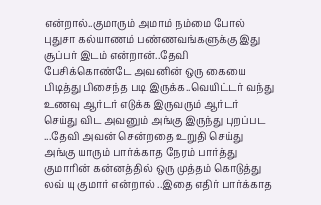என்றால்..குமாரும் அமாம் நம்மை போல் புதுசா கல்யாணம் பண்ணவங்களுக்கு இது சூப்பர் இடம் என்றான்..தேவி பேசிக்கொண்டே அவனின் ஒரு கையை பிடித்து பிசைந்த படி இருக்க..வெயிட்டர் வந்து உணவு ஆர்டர் எடுக்க இருவரும் ஆர்டர் செய்து விட அவனும் அங்கு இருந்து புறப்பட ...தேவி அவன் சென்றதை உறுதி செய்து அங்கு யாரும் பார்க்காத நேரம் பார்த்து குமாரின் கன்னத்தில் ஒரு முத்தம் கொடுத்து லவ் யு குமார் என்றால் ..இதை எதிர் பார்க்காத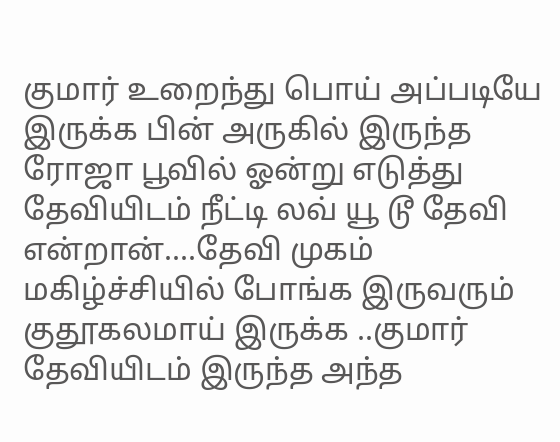குமார் உறைந்து பொய் அப்படியே இருக்க பின் அருகில் இருந்த ரோஜா பூவில் ஓன்று எடுத்து தேவியிடம் நீட்டி லவ் யூ டூ தேவி என்றான்....தேவி முகம் மகிழ்ச்சியில் போங்க இருவரும் குதூகலமாய் இருக்க ..குமார் தேவியிடம் இருந்த அந்த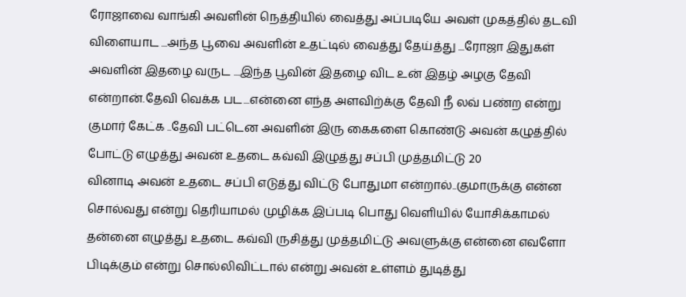ரோஜாவை வாங்கி அவளின் நெத்தியில் வைத்து அப்படியே அவள் முகத்தில் தடவி விளையாட ...அந்த பூவை அவளின் உதட்டில் வைத்து தேய்த்து ...ரோஜா இதுகள் அவளின் இதழை வருட ...இந்த பூவின் இதழை விட உன் இதழ் அழகு தேவி என்றான்.தேவி வெக்க பட...என்னை எந்த அளவிற்க்கு தேவி நீ லவ் பண்ற என்று குமார் கேட்க ..தேவி பட்டென அவளின் இரு கைகளை கொண்டு அவன் கழுத்தில் போட்டு எழுத்து அவன் உதடை கவ்வி இழுத்து சப்பி முத்தமிட்டு 20
வினாடி அவன் உதடை சப்பி எடுத்து விட்டு போதுமா என்றால்..குமாருக்கு என்ன சொல்வது என்று தெரியாமல் முழிக்க இப்படி பொது வெளியில் யோசிக்காமல் தன்னை எழுத்து உதடை கவ்வி ருசித்து முத்தமிட்டு அவளுக்கு என்னை எவளோ பிடிக்கும் என்று சொல்லிவிட்டால் என்று அவன் உள்ளம் துடித்து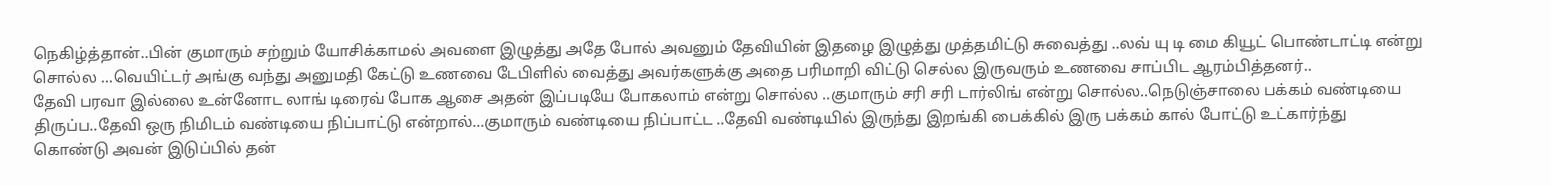நெகிழ்த்தான்..பின் குமாரும் சற்றும் யோசிக்காமல் அவளை இழுத்து அதே போல் அவனும் தேவியின் இதழை இழுத்து முத்தமிட்டு சுவைத்து ..லவ் யு டி மை கியூட் பொண்டாட்டி என்று சொல்ல ...வெயிட்டர் அங்கு வந்து அனுமதி கேட்டு உணவை டேபிளில் வைத்து அவர்களுக்கு அதை பரிமாறி விட்டு செல்ல இருவரும் உணவை சாப்பிட ஆரம்பித்தனர்..
தேவி பரவா இல்லை உன்னோட லாங் டிரைவ் போக ஆசை அதன் இப்படியே போகலாம் என்று சொல்ல ..குமாரும் சரி சரி டார்லிங் என்று சொல்ல..நெடுஞ்சாலை பக்கம் வண்டியை திருப்ப..தேவி ஒரு நிமிடம் வண்டியை நிப்பாட்டு என்றால்...குமாரும் வண்டியை நிப்பாட்ட ..தேவி வண்டியில் இருந்து இறங்கி பைக்கில் இரு பக்கம் கால் போட்டு உட்கார்ந்து கொண்டு அவன் இடுப்பில் தன்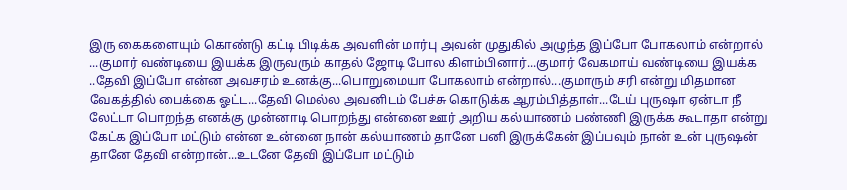இரு கைகளையும் கொண்டு கட்டி பிடிக்க அவளின் மார்பு அவன் முதுகில் அழுந்த இப்போ போகலாம் என்றால் ...குமார் வண்டியை இயக்க இருவரும் காதல் ஜோடி போல கிளம்பினார்...குமார் வேகமாய் வண்டியை இயக்க ..தேவி இப்போ என்ன அவசரம் உனக்கு...பொறுமையா போகலாம் என்றால்...குமாரும் சரி என்று மிதமான வேகத்தில் பைக்கை ஓட்ட...தேவி மெல்ல அவனிடம் பேச்சு கொடுக்க ஆரம்பித்தாள்...டேய் புருஷா ஏன்டா நீ லேட்டா பொறந்த எனக்கு முன்னாடி பொறந்து என்னை ஊர் அறிய கல்யாணம் பண்ணி இருக்க கூடாதா என்று கேட்க இப்போ மட்டும் என்ன உன்னை நான் கல்யாணம் தானே பனி இருக்கேன் இப்பவும் நான் உன் புருஷன் தானே தேவி என்றான்...உடனே தேவி இப்போ மட்டும்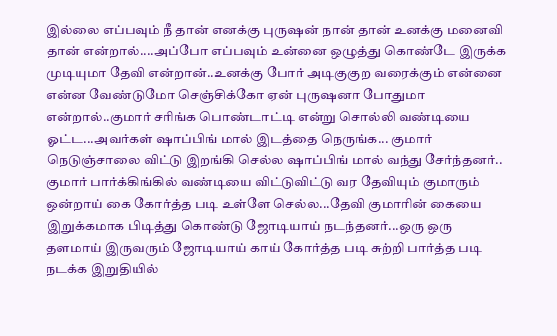இல்லை எப்பவும் நீ தான் எனக்கு புருஷன் நான் தான் உனக்கு மனைவி தான் என்றால்....அப்போ எப்பவும் உன்னை ஒழுத்து கொண்டே இருக்க முடியுமா தேவி என்றான்..உனக்கு போர் அடிகுகுற வரைக்கும் என்னை என்ன வேண்டுமோ செஞ்சிக்கோ ஏன் புருஷனா போதுமா என்றால்..குமார் சரிங்க பொண்டாட்டி என்று சொல்லி வண்டியை ஓட்ட...அவர்கள் ஷாப்பிங் மால் இடத்தை நெருங்க... குமார் நெடுஞ்சாலை விட்டு இறங்கி செல்ல ஷாப்பிங் மால் வந்து சேர்ந்தனர்..
குமார் பார்க்கிங்கில் வண்டியை விட்டுவிட்டு வர தேவியும் குமாரும் ஒன்றாய் கை கோர்த்த படி உள்ளே செல்ல...தேவி குமாரின் கையை இறுக்கமாக பிடித்து கொண்டு ஜோடியாய் நடந்தனர்...ஒரு ஒரு தளமாய் இருவரும் ஜோடியாய் காய் கோர்த்த படி சுற்றி பார்த்த படி நடக்க இறுதியில்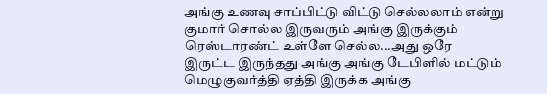அங்கு உணவு சாப்பிட்டு விட்டு செல்லலாம் என்று குமார் சொல்ல இருவரும் அங்கு இருக்கும் ரெஸ்டாரண்ட் உள்ளே செல்ல...அது ஒரே இருட்ட இருந்தது அங்கு அங்கு டேபிளில் மட்டும் மெழுகுவர்த்தி ஏத்தி இருக்க அங்கு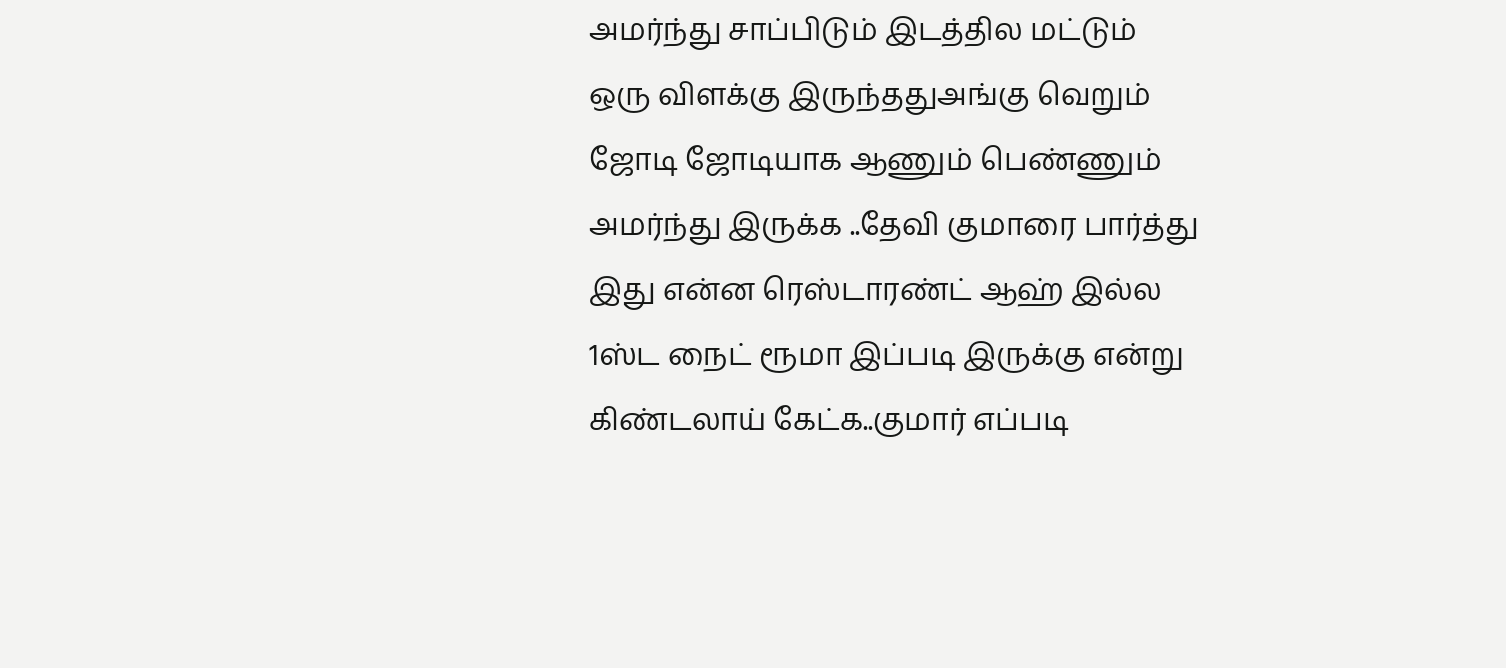அமர்ந்து சாப்பிடும் இடத்தில மட்டும் ஒரு விளக்கு இருந்ததுஅங்கு வெறும் ஜோடி ஜோடியாக ஆணும் பெண்ணும் அமர்ந்து இருக்க ..தேவி குமாரை பார்த்து இது என்ன ரெஸ்டாரண்ட் ஆஹ் இல்ல 1ஸ்ட நைட் ரூமா இப்படி இருக்கு என்று கிண்டலாய் கேட்க..குமார் எப்படி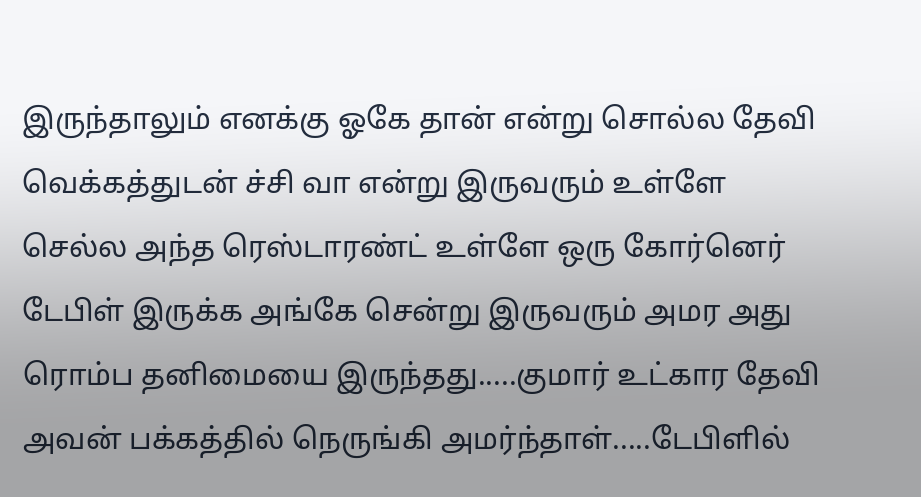இருந்தாலும் எனக்கு ஓகே தான் என்று சொல்ல தேவி வெக்கத்துடன் ச்சி வா என்று இருவரும் உள்ளே செல்ல அந்த ரெஸ்டாரண்ட் உள்ளே ஒரு கோர்னெர் டேபிள் இருக்க அங்கே சென்று இருவரும் அமர அது ரொம்ப தனிமையை இருந்தது.....குமார் உட்கார தேவி அவன் பக்கத்தில் நெருங்கி அமர்ந்தாள்.....டேபிளில்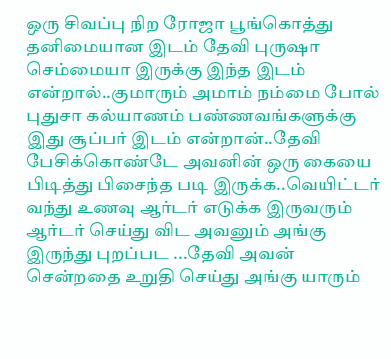ஒரு சிவப்பு நிற ரோஜா பூங்கொத்து தனிமையான இடம் தேவி புருஷா செம்மையா இருக்கு இந்த இடம் என்றால்..குமாரும் அமாம் நம்மை போல் புதுசா கல்யாணம் பண்ணவங்களுக்கு இது சூப்பர் இடம் என்றான்..தேவி பேசிக்கொண்டே அவனின் ஒரு கையை பிடித்து பிசைந்த படி இருக்க..வெயிட்டர் வந்து உணவு ஆர்டர் எடுக்க இருவரும் ஆர்டர் செய்து விட அவனும் அங்கு இருந்து புறப்பட ...தேவி அவன் சென்றதை உறுதி செய்து அங்கு யாரும்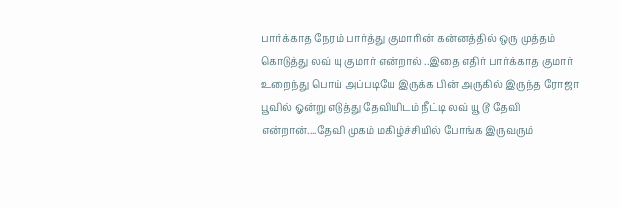பார்க்காத நேரம் பார்த்து குமாரின் கன்னத்தில் ஒரு முத்தம் கொடுத்து லவ் யு குமார் என்றால் ..இதை எதிர் பார்க்காத குமார் உறைந்து பொய் அப்படியே இருக்க பின் அருகில் இருந்த ரோஜா பூவில் ஓன்று எடுத்து தேவியிடம் நீட்டி லவ் யூ டூ தேவி என்றான்....தேவி முகம் மகிழ்ச்சியில் போங்க இருவரும்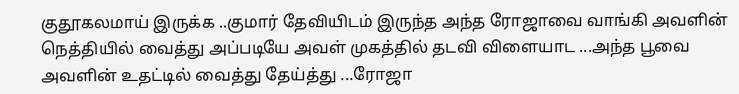குதூகலமாய் இருக்க ..குமார் தேவியிடம் இருந்த அந்த ரோஜாவை வாங்கி அவளின் நெத்தியில் வைத்து அப்படியே அவள் முகத்தில் தடவி விளையாட ...அந்த பூவை அவளின் உதட்டில் வைத்து தேய்த்து ...ரோஜா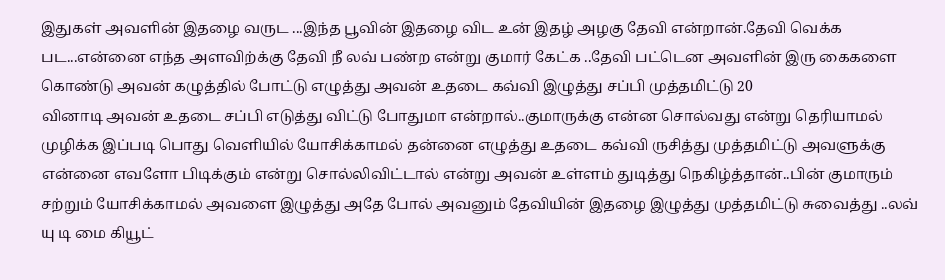இதுகள் அவளின் இதழை வருட ...இந்த பூவின் இதழை விட உன் இதழ் அழகு தேவி என்றான்.தேவி வெக்க பட...என்னை எந்த அளவிற்க்கு தேவி நீ லவ் பண்ற என்று குமார் கேட்க ..தேவி பட்டென அவளின் இரு கைகளை கொண்டு அவன் கழுத்தில் போட்டு எழுத்து அவன் உதடை கவ்வி இழுத்து சப்பி முத்தமிட்டு 20
வினாடி அவன் உதடை சப்பி எடுத்து விட்டு போதுமா என்றால்..குமாருக்கு என்ன சொல்வது என்று தெரியாமல் முழிக்க இப்படி பொது வெளியில் யோசிக்காமல் தன்னை எழுத்து உதடை கவ்வி ருசித்து முத்தமிட்டு அவளுக்கு என்னை எவளோ பிடிக்கும் என்று சொல்லிவிட்டால் என்று அவன் உள்ளம் துடித்து நெகிழ்த்தான்..பின் குமாரும் சற்றும் யோசிக்காமல் அவளை இழுத்து அதே போல் அவனும் தேவியின் இதழை இழுத்து முத்தமிட்டு சுவைத்து ..லவ் யு டி மை கியூட்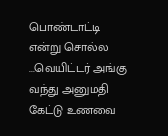பொண்டாட்டி என்று சொல்ல ...வெயிட்டர் அங்கு வந்து அனுமதி கேட்டு உணவை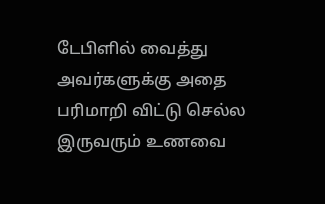டேபிளில் வைத்து அவர்களுக்கு அதை பரிமாறி விட்டு செல்ல இருவரும் உணவை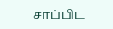சாப்பிட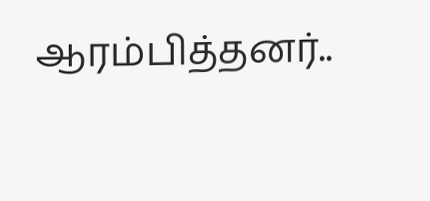ஆரம்பித்தனர்..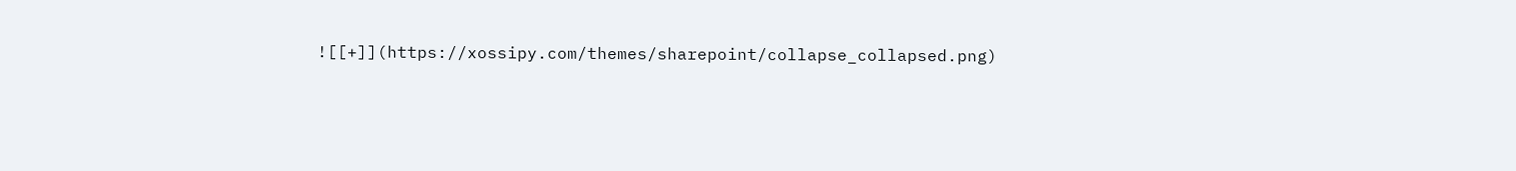![[+]](https://xossipy.com/themes/sharepoint/collapse_collapsed.png)